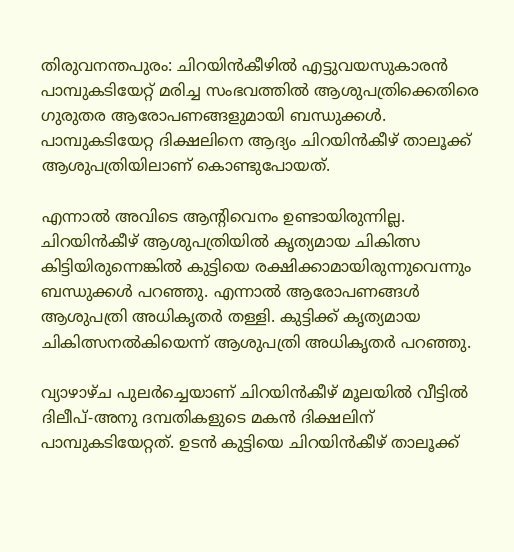തിരുവനന്തപുരം: ചിറയിൻകീഴിൽ എട്ടുവയസുകാരൻ പാമ്പുകടിയേറ്റ് മരിച്ച സംഭവത്തിൽ ആശുപത്രിക്കെതിരെ ഗുരുതര ആരോപണങ്ങളുമായി ബന്ധുക്കൾ. പാമ്പുകടിയേറ്റ ദിക്ഷലിനെ ആദ്യം ചിറയിൻകീഴ് താലൂക്ക് ആശുപത്രിയിലാണ് കൊണ്ടുപോയത്.

എന്നാൽ അവിടെ ആന്‍റിവെനം ഉണ്ടായിരുന്നില്ല. ചിറയിൻകീഴ് ആശുപത്രിയിൽ കൃത്യമായ ചികിത്സ കിട്ടിയിരുന്നെങ്കിൽ കുട്ടിയെ രക്ഷിക്കാമായിരുന്നുവെന്നും ബന്ധുക്കൾ പറഞ്ഞു. എന്നാൽ ആരോപണങ്ങൾ ആശുപത്രി അധികൃതർ തള്ളി. കുട്ടിക്ക് കൃത്യമായ ചികിത്സനൽകിയെന്ന് ആശുപത്രി അധികൃതർ പറഞ്ഞു.

വ്യാഴാഴ്ച പുലർച്ചെയാണ് ചിറയിൻകീഴ് മൂലയിൽ വീട്ടിൽ ദിലീപ്-അനു ദമ്പതികളുടെ മകൻ ദിക്ഷലിന് പാമ്പുകടിയേറ്റത്. ഉടന്‍ കുട്ടിയെ ചിറയിന്‍കീഴ് താലൂക്ക്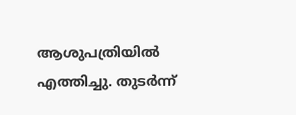ആശുപത്രിയില്‍ എത്തിച്ചു. തുടർന്ന്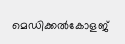മെഡിക്കൽകോളജ്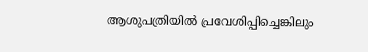ആശുപത്രിയിൽ പ്രവേശിപ്പിച്ചെങ്കിലും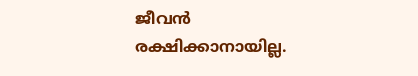ജീവൻ രക്ഷിക്കാനായില്ല.